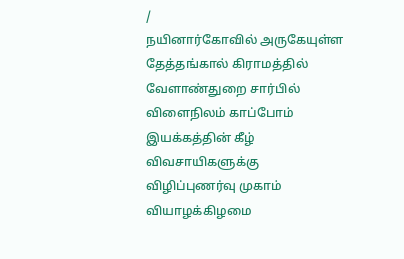/
நயினார்கோவில் அருகேயுள்ள தேத்தங்கால் கிராமத்தில் வேளாண்துறை சார்பில் விளைநிலம் காப்போம் இயக்கத்தின் கீழ் விவசாயிகளுக்கு விழிப்புணர்வு முகாம் வியாழக்கிழமை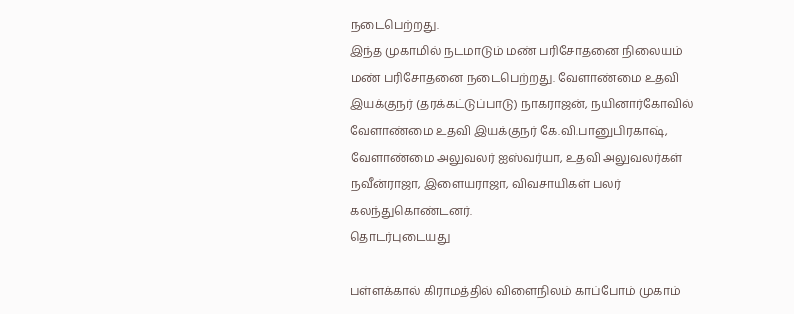நடைபெற்றது.
இந்த முகாமில் நடமாடும் மண் பரிசோதனை நிலையம் மண் பரிசோதனை நடைபெற்றது. வேளாண்மை உதவி இயக்குநர் (தரக்கட்டுப்பாடு) நாகராஜன், நயினார்கோவில் வேளாண்மை உதவி இயக்குநர் கே.வி.பானுபிரகாஷ், வேளாண்மை அலுவலர் ஐஸ்வர்யா, உதவி அலுவலர்கள் நவீன்ராஜா, இளையராஜா, விவசாயிகள் பலர் கலந்துகொண்டனர்.
தொடர்புடையது

பள்ளக்கால் கிராமத்தில் விளைநிலம் காப்போம் முகாம்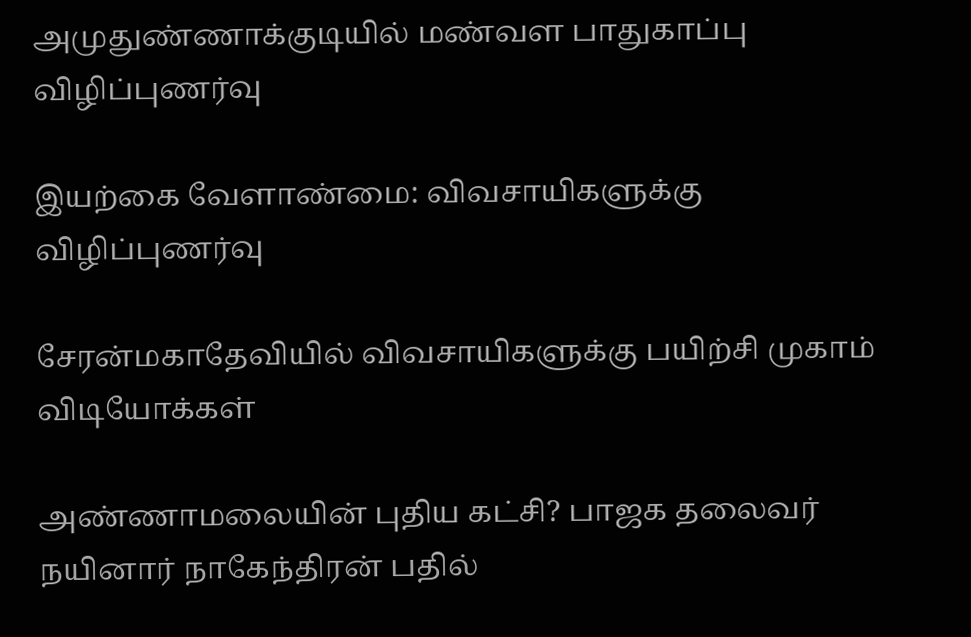அமுதுண்ணாக்குடியில் மண்வள பாதுகாப்பு விழிப்புணர்வு

இயற்கை வேளாண்மை: விவசாயிகளுக்கு விழிப்புணர்வு

சேரன்மகாதேவியில் விவசாயிகளுக்கு பயிற்சி முகாம்
விடியோக்கள்

அண்ணாமலையின் புதிய கட்சி? பாஜக தலைவர் நயினார் நாகேந்திரன் பதில்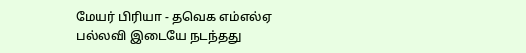மேயர் பிரியா - தவெக எம்எல்ஏ பல்லவி இடையே நடந்தது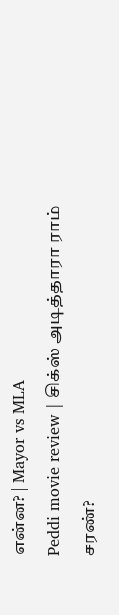என்ன? | Mayor vs MLA
Peddi movie review | சிக்ஸ் அடித்தாரா ராம் சரண்?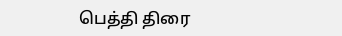பெத்தி திரை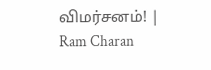விமர்சனம்! | Ram Charan